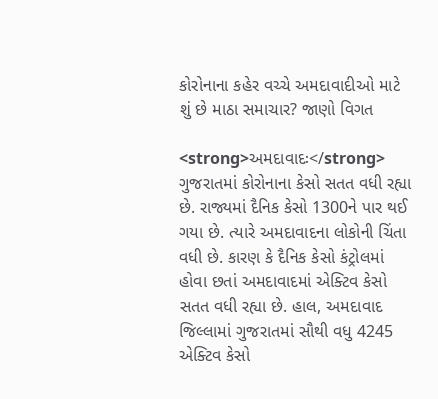કોરોનાના કહેર વચ્ચે અમદાવાદીઓ માટે શું છે માઠા સમાચાર? જાણો વિગત

<strong>અમદાવાદઃ</strong> ગુજરાતમાં કોરોનાના કેસો સતત વધી રહ્યા છે. રાજ્યમાં દૈનિક કેસો 1300ને પાર થઈ ગયા છે. ત્યારે અમદાવાદના લોકોની ચિંતા વધી છે. કારણ કે દૈનિક કેસો કંટ્રોલમાં હોવા છતાં અમદાવાદમાં એક્ટિવ કેસો સતત વધી રહ્યા છે. હાલ, અમદાવાદ જિલ્લામાં ગુજરાતમાં સૌથી વધુ 4245 એક્ટિવ કેસો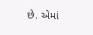છે. એમાં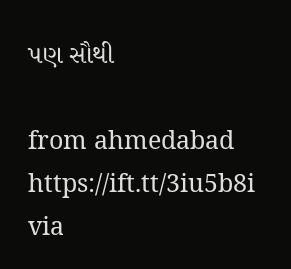પણ સૌથી

from ahmedabad https://ift.tt/3iu5b8i
via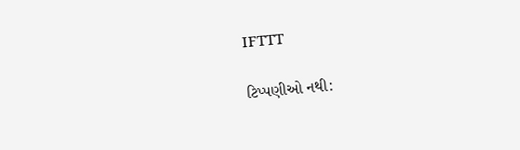IFTTT

ટિપ્પણીઓ નથી: